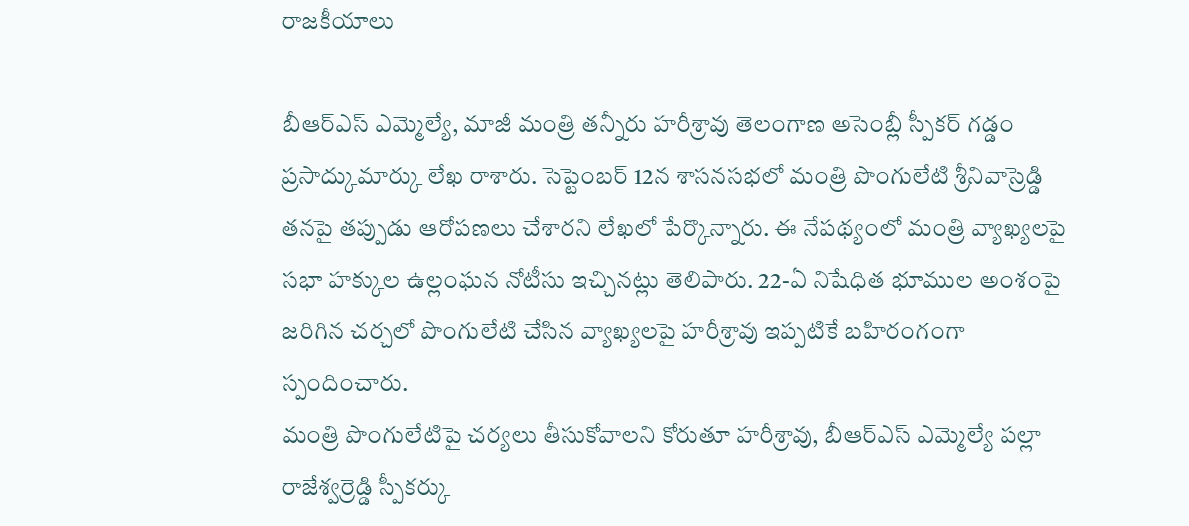రాజకీయాలు

బీఆర్ఎస్ ఎమ్మెల్యే, మాజీ మంత్రి తన్నీరు హరీశ్రావు తెలంగాణ అసెంబ్లీ స్పీకర్ గడ్డం ప్రసాద్కుమార్కు లేఖ రాశారు. సెప్టెంబర్ 12న శాసనసభలో మంత్రి పొంగులేటి శ్రీనివాస్రెడ్డి తనపై తప్పుడు ఆరోపణలు చేశారని లేఖలో పేర్కొన్నారు. ఈ నేపథ్యంలో మంత్రి వ్యాఖ్యలపై సభా హక్కుల ఉల్లంఘన నోటీసు ఇచ్చినట్లు తెలిపారు. 22-ఏ నిషేధిత భూముల అంశంపై జరిగిన చర్చలో పొంగులేటి చేసిన వ్యాఖ్యలపై హరీశ్రావు ఇప్పటికే బహిరంగంగా స్పందించారు.
మంత్రి పొంగులేటిపై చర్యలు తీసుకోవాలని కోరుతూ హరీశ్రావు, బీఆర్ఎస్ ఎమ్మెల్యే పల్లా రాజేశ్వర్రెడ్డి స్పీకర్కు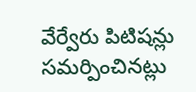వేర్వేరు పిటిషన్లు సమర్పించినట్లు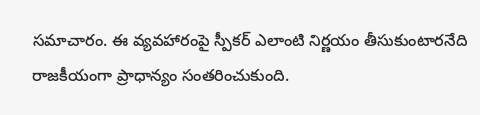సమాచారం. ఈ వ్యవహారంపై స్పీకర్ ఎలాంటి నిర్ణయం తీసుకుంటారనేది రాజకీయంగా ప్రాధాన్యం సంతరించుకుంది.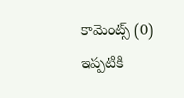కామెంట్స్ (0)
ఇప్పటికి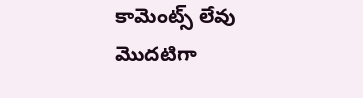కామెంట్స్ లేవు
మొదటిగా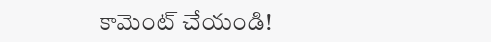కామెంట్ చేయండి!